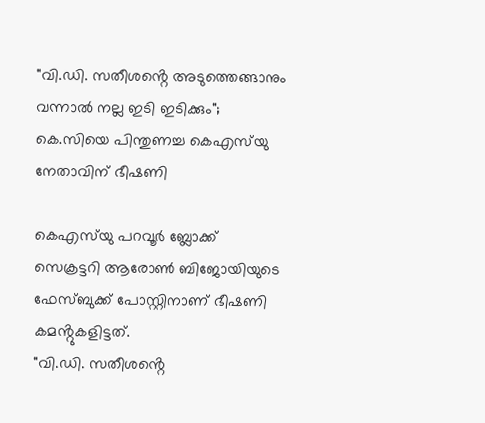"വി.ഡി. സതീശൻ്റെ അടുത്തെങ്ങാനും വന്നാൽ നല്ല ഇടി ഇടിക്കും"; കെ.സിയെ പിന്തുണച്ച കെഎസ്‌യു നേതാവിന് ഭീഷണി

കെഎസ്‌യു പറവൂർ ബ്ലോക്ക് സെക്രട്ടറി ആരോൺ ബിജോയിയുടെ ഫേസ്ബുക്ക് പോസ്റ്റിനാണ് ഭീഷണി കമൻ്റുകളിട്ടത്.
"വി.ഡി. സതീശൻ്റെ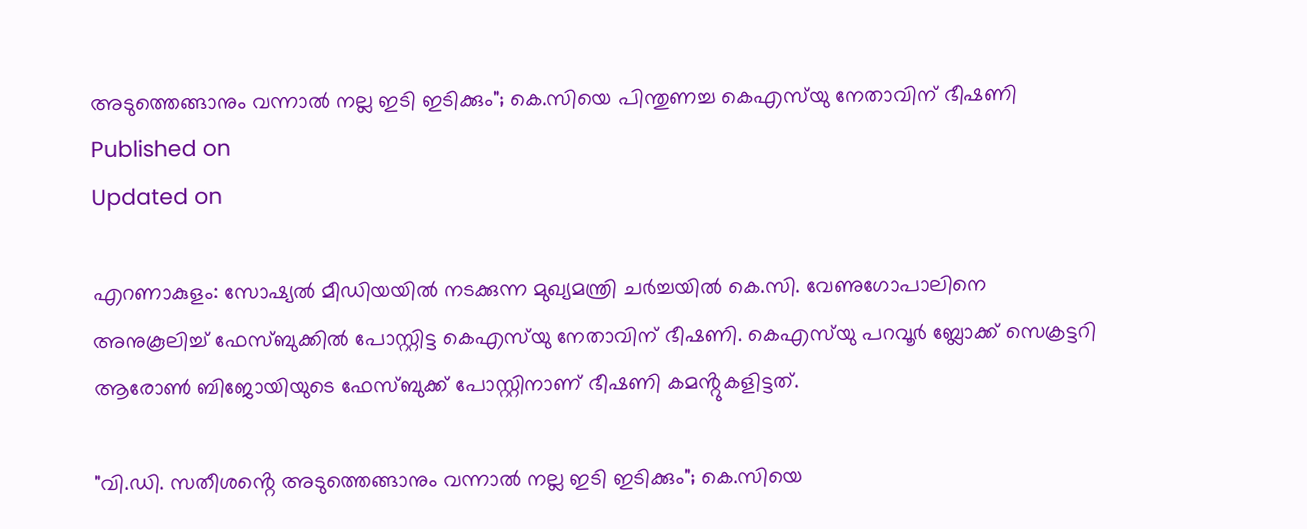അടുത്തെങ്ങാനും വന്നാൽ നല്ല ഇടി ഇടിക്കും"; കെ.സിയെ പിന്തുണച്ച കെഎസ്‌യു നേതാവിന് ഭീഷണി
Published on
Updated on

എറണാകുളം: സോഷ്യൽ മീഡിയയിൽ നടക്കുന്ന മുഖ്യമന്ത്രി ചർച്ചയിൽ കെ.സി. വേണുഗോപാലിനെ അനുകൂലിച്ച് ഫേസ്ബുക്കിൽ പോസ്റ്റിട്ട കെഎസ്‌യു നേതാവിന് ഭീഷണി. കെഎസ്‌യു പറവൂർ ബ്ലോക്ക് സെക്രട്ടറി ആരോൺ ബിജോയിയുടെ ഫേസ്ബുക്ക് പോസ്റ്റിനാണ് ഭീഷണി കമൻ്റുകളിട്ടത്.

"വി.ഡി. സതീശൻ്റെ അടുത്തെങ്ങാനും വന്നാൽ നല്ല ഇടി ഇടിക്കും"; കെ.സിയെ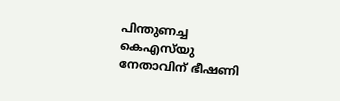പിന്തുണച്ച കെഎസ്‌യു നേതാവിന് ഭീഷണി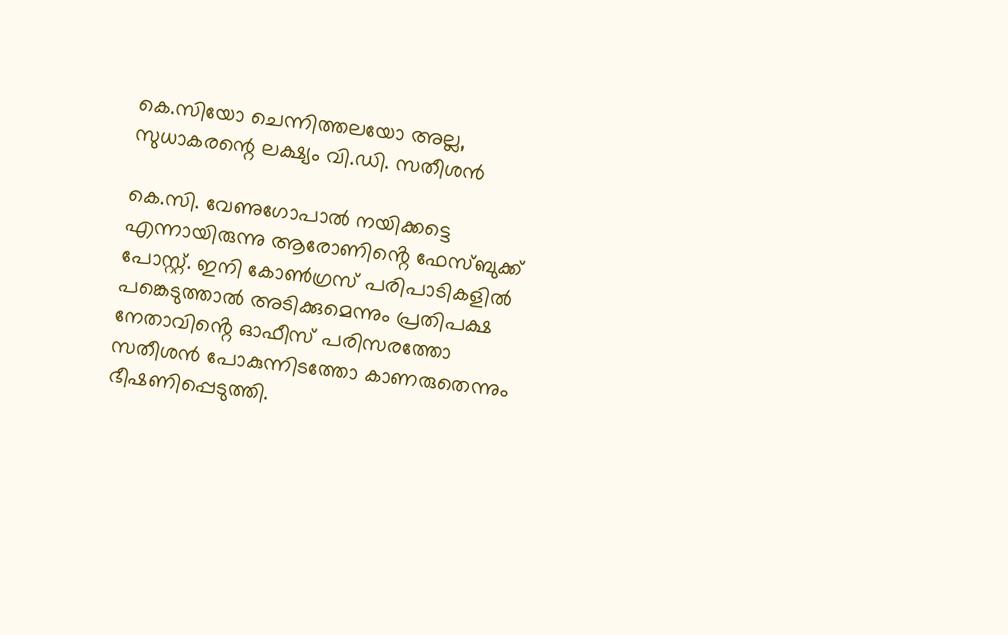കെ.സിയോ ചെന്നിത്തലയോ അല്ല, സുധാകരന്റെ ലക്ഷ്യം വി.ഡി. സതീശന്‍

കെ.സി. വേണുഗോപാൽ നയിക്കട്ടെ എന്നായിരുന്നു ആരോണിൻ്റെ ഫേസ്ബുക്ക് പോസ്റ്റ്. ഇനി കോൺഗ്രസ് പരിപാടികളിൽ പങ്കെടുത്താൽ അടിക്കുമെന്നും പ്രതിപക്ഷ നേതാവിൻ്റെ ഓഫീസ് പരിസരത്തോ സതീശൻ പോകുന്നിടത്തോ കാണരുതെന്നും ഭീഷണിപ്പെടുത്തി.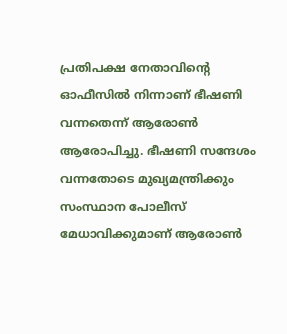പ്രതിപക്ഷ നേതാവിൻ്റെ ഓഫീസിൽ നിന്നാണ് ഭീഷണി വന്നതെന്ന് ആരോൺ ആരോപിച്ചു. ഭീഷണി സന്ദേശം വന്നതോടെ മുഖ്യമന്ത്രിക്കും സംസ്ഥാന പോലീസ് മേധാവിക്കുമാണ് ആരോൺ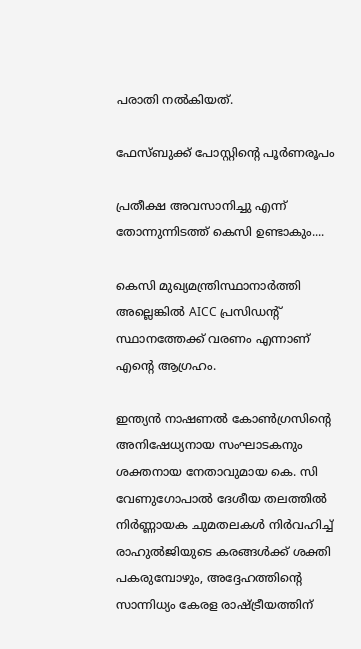പരാതി നൽകിയത്.

ഫേസ്ബുക്ക് പോസ്റ്റിൻ്റെ പൂർണരൂപം

പ്രതീക്ഷ അവസാനിച്ചു എന്ന് തോന്നുന്നിടത്ത് കെസി ഉണ്ടാകും....

കെസി മുഖ്യമന്ത്രിസ്ഥാനാർത്തി അല്ലെങ്കിൽ AICC പ്രസിഡൻ്റ് സ്ഥാനത്തേക്ക് വരണം എന്നാണ് എൻ്റെ ആഗ്രഹം.

ഇന്ത്യൻ നാഷണൽ കോൺഗ്രസിന്റെ അനിഷേധ്യനായ സംഘാടകനും ശക്തനായ നേതാവുമായ കെ. സി വേണുഗോപാൽ ദേശീയ തലത്തിൽ നിർണ്ണായക ചുമതലകൾ നിർവഹിച്ച് രാഹുൽജിയുടെ കരങ്ങൾക്ക് ശക്തി പകരുമ്പോഴും, അദ്ദേഹത്തിന്റെ സാന്നിധ്യം കേരള രാഷ്ട്രീയത്തിന്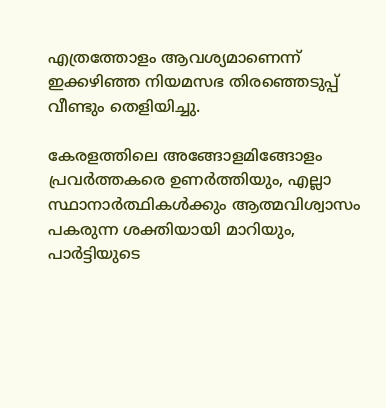എത്രത്തോളം ആവശ്യമാണെന്ന് ഇക്കഴിഞ്ഞ നിയമസഭ തിരഞ്ഞെടുപ്പ് വീണ്ടും തെളിയിച്ചു.

കേരളത്തിലെ അങ്ങോളമിങ്ങോളം പ്രവർത്തകരെ ഉണർത്തിയും, എല്ലാ സ്ഥാനാർത്ഥികൾക്കും ആത്മവിശ്വാസം പകരുന്ന ശക്തിയായി മാറിയും, പാർട്ടിയുടെ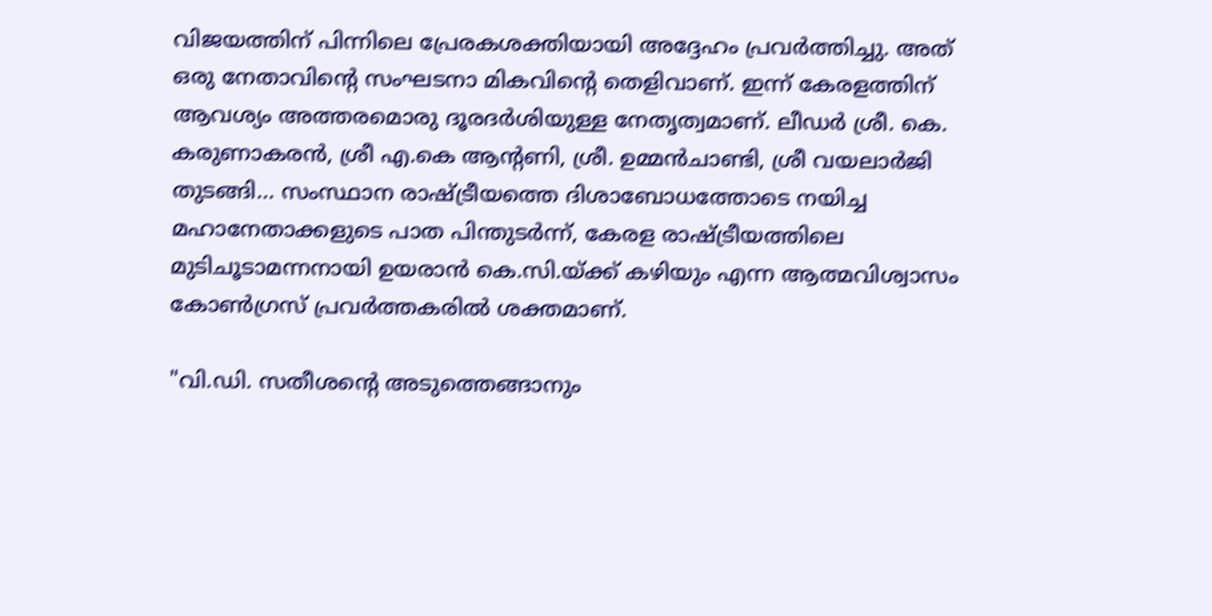വിജയത്തിന് പിന്നിലെ പ്രേരകശക്തിയായി അദ്ദേഹം പ്രവർത്തിച്ചു. അത് ഒരു നേതാവിന്റെ സംഘടനാ മികവിന്റെ തെളിവാണ്. ഇന്ന് കേരളത്തിന് ആവശ്യം അത്തരമൊരു ദൂരദർശിയുള്ള നേതൃത്വമാണ്. ലീഡർ ശ്രീ. കെ. കരുണാകരൻ, ശ്രീ എ.കെ ആന്റണി, ശ്രീ. ഉമ്മൻചാണ്ടി, ശ്രീ വയലാർജി തുടങ്ങി… സംസ്ഥാന രാഷ്ട്രീയത്തെ ദിശാബോധത്തോടെ നയിച്ച മഹാനേതാക്കളുടെ പാത പിന്തുടർന്ന്, കേരള രാഷ്ട്രീയത്തിലെ മുടിചൂടാമന്നനായി ഉയരാൻ കെ.സി.യ്ക്ക് കഴിയും എന്ന ആത്മവിശ്വാസം കോൺഗ്രസ് പ്രവർത്തകരിൽ ശക്തമാണ്.

"വി.ഡി. സതീശൻ്റെ അടുത്തെങ്ങാനും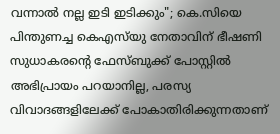വന്നാൽ നല്ല ഇടി ഇടിക്കും"; കെ.സിയെ പിന്തുണച്ച കെഎസ്‌യു നേതാവിന് ഭീഷണി
സുധാകരൻ്റെ ഫേസ്ബുക്ക് പോസ്റ്റിൽ അഭിപ്രായം പറയാനില്ല, പരസ്യ വിവാദങ്ങളിലേക്ക് പോകാതിരിക്കുന്നതാണ്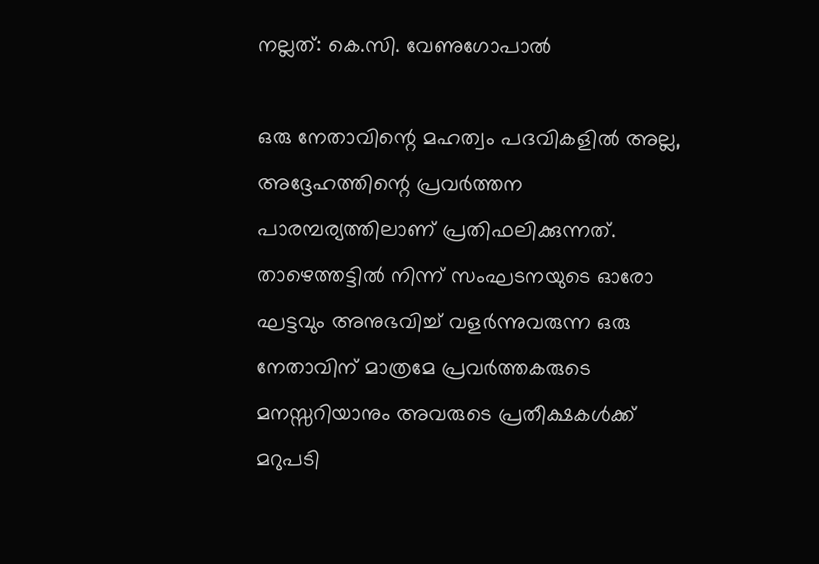നല്ലത്: കെ.സി. വേണുഗോപാൽ

ഒരു നേതാവിന്റെ മഹത്വം പദവികളിൽ അല്ല, അദ്ദേഹത്തിന്റെ പ്രവർത്തന പാരമ്പര്യത്തിലാണ് പ്രതിഫലിക്കുന്നത്. താഴെത്തട്ടിൽ നിന്ന് സംഘടനയുടെ ഓരോ ഘട്ടവും അനുഭവിച്ച് വളർന്നുവരുന്ന ഒരു നേതാവിന് മാത്രമേ പ്രവർത്തകരുടെ മനസ്സറിയാനും അവരുടെ പ്രതീക്ഷകൾക്ക് മറുപടി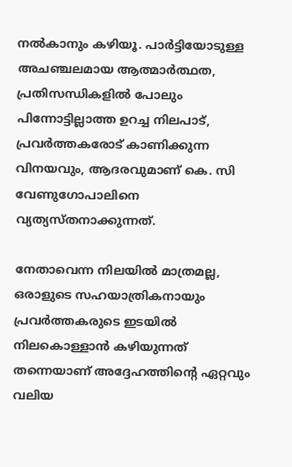നൽകാനും കഴിയൂ. പാർട്ടിയോടുള്ള അചഞ്ചലമായ ആത്മാർത്ഥത, പ്രതിസന്ധികളിൽ പോലും പിന്നോട്ടില്ലാത്ത ഉറച്ച നിലപാട്, പ്രവർത്തകരോട് കാണിക്കുന്ന വിനയവും, ആദരവുമാണ് കെ. സി വേണുഗോപാലിനെ വ്യത്യസ്തനാക്കുന്നത്.

നേതാവെന്ന നിലയിൽ മാത്രമല്ല, ഒരാളുടെ സഹയാത്രികനായും പ്രവർത്തകരുടെ ഇടയിൽ നിലകൊള്ളാൻ കഴിയുന്നത് തന്നെയാണ് അദ്ദേഹത്തിന്റെ ഏറ്റവും വലിയ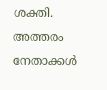ശക്തി. അത്തരം നേതാക്കൾ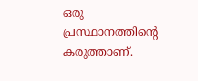ഒരു പ്രസ്ഥാനത്തിന്റെ കരുത്താണ്.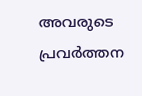അവരുടെ പ്രവർത്തന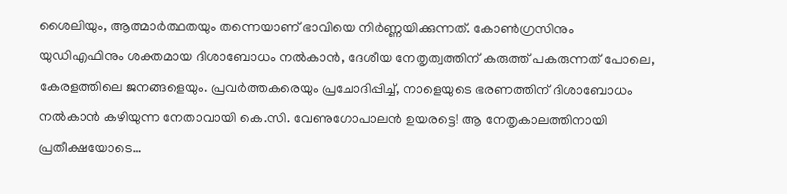ശൈലിയും, ആത്മാർത്ഥതയും തന്നെയാണ് ഭാവിയെ നിർണ്ണയിക്കുന്നത്. കോൺഗ്രസിനും യുഡിഎഫിനും ശക്തമായ ദിശാബോധം നൽകാൻ, ദേശീയ നേതൃത്വത്തിന് കരുത്ത് പകരുന്നത് പോലെ, കേരളത്തിലെ ജനങ്ങളെയും. പ്രവർത്തകരെയും പ്രചോദിപ്പിച്ച്, നാളെയുടെ ഭരണത്തിന് ദിശാബോധം നൽകാൻ കഴിയുന്ന നേതാവായി കെ.സി. വേണുഗോപാലൻ ഉയരട്ടെ! ആ നേതൃകാലത്തിനായി പ്രതീക്ഷയോടെ…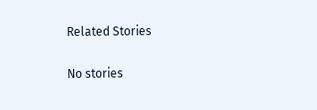Related Stories

No stories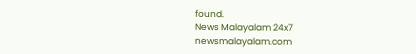found.
News Malayalam 24x7
newsmalayalam.com